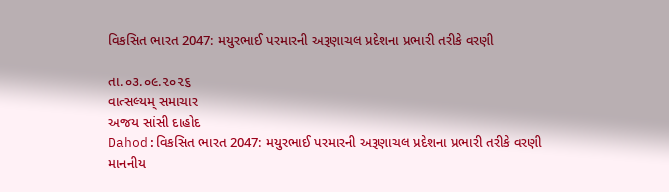વિકસિત ભારત 2047: મયુરભાઈ પરમારની અરૂણાચલ પ્રદેશના પ્રભારી તરીકે વરણી

તા.૦૩.૦૯.૨૦૨૬
વાત્સલ્યમ્ સમાચાર
અજય સાંસી દાહોદ
Dahod:વિકસિત ભારત 2047: મયુરભાઈ પરમારની અરૂણાચલ પ્રદેશના પ્રભારી તરીકે વરણી
માનનીય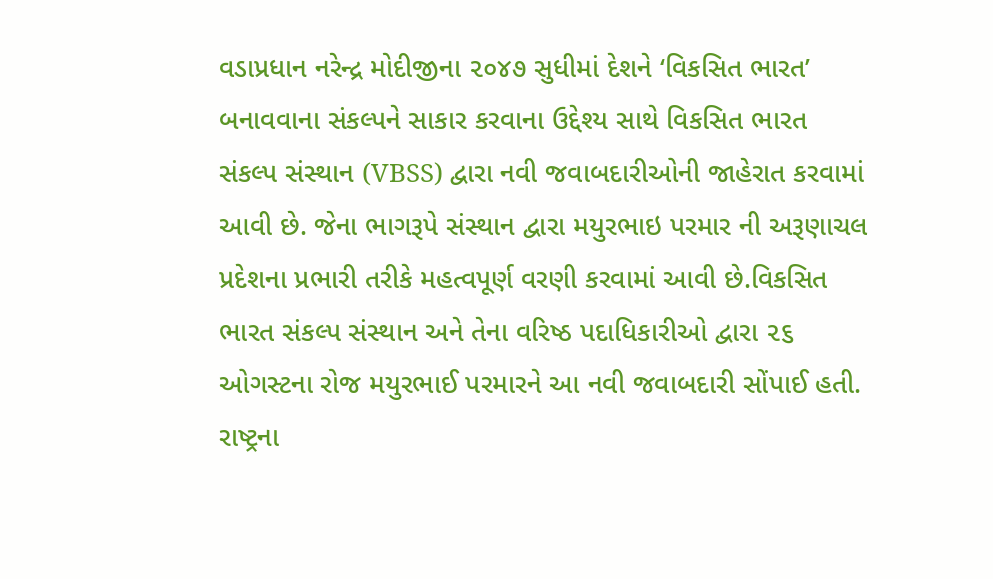વડાપ્રધાન નરેન્દ્ર મોદીજીના ૨૦૪૭ સુધીમાં દેશને ‘વિકસિત ભારત’ બનાવવાના સંકલ્પને સાકાર કરવાના ઉદ્દેશ્ય સાથે વિકસિત ભારત સંકલ્પ સંસ્થાન (VBSS) દ્વારા નવી જવાબદારીઓની જાહેરાત કરવામાં આવી છે. જેના ભાગરૂપે સંસ્થાન દ્વારા મયુરભાઇ પરમાર ની અરૂણાચલ પ્રદેશના પ્રભારી તરીકે મહત્વપૂર્ણ વરણી કરવામાં આવી છે.વિકસિત ભારત સંકલ્પ સંસ્થાન અને તેના વરિષ્ઠ પદાધિકારીઓ દ્વારા ૨૬ ઓગસ્ટના રોજ મયુરભાઈ પરમારને આ નવી જવાબદારી સોંપાઈ હતી. રાષ્ટ્રના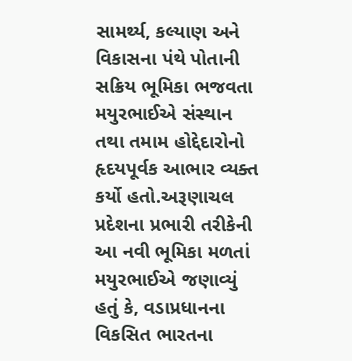સામર્થ્ય, કલ્યાણ અને વિકાસના પંથે પોતાની સક્રિય ભૂમિકા ભજવતા મયુરભાઈએ સંસ્થાન તથા તમામ હોદ્દેદારોનો હૃદયપૂર્વક આભાર વ્યક્ત કર્યો હતો.અરૂણાચલ પ્રદેશના પ્રભારી તરીકેની આ નવી ભૂમિકા મળતાં મયુરભાઈએ જણાવ્યું હતું કે, વડાપ્રધાનના વિકસિત ભારતના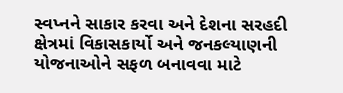સ્વપ્નને સાકાર કરવા અને દેશના સરહદી ક્ષેત્રમાં વિકાસકાર્યો અને જનકલ્યાણની યોજનાઓને સફળ બનાવવા માટે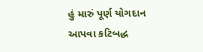હું મારું પૂર્ણ યોગદાન આપવા કટિબદ્ધ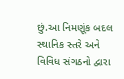છું.આ નિમણૂંક બદલ સ્થાનિક સ્તરે અને વિવિધ સંગઠનો દ્વારા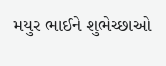મયુર ભાઈને શુભેચ્છાઓ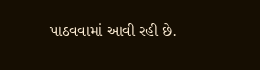પાઠવવામાં આવી રહી છે.